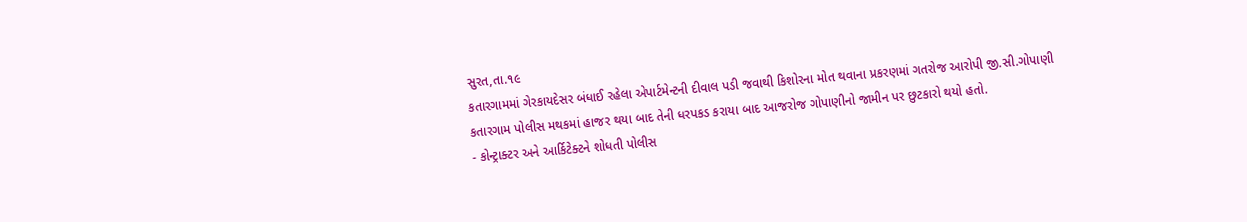સુરત,તા.૧૯
કતારગામમાં ગેરકાયદેસર બંધાઈ રહેલા એપાર્ટમેન્ટની દીવાલ પડી જવાથી કિશોરના મોત થવાના પ્રકરણમાં ગતરોજ આરોપી જી.સી.ગોપાણી કતારગામ પોલીસ મથકમાં હાજર થયા બાદ તેની ધરપકડ કરાયા બાદ આજરોજ ગોપાણીનો જામીન પર છુટકારો થયો હતો.
- કોન્ટ્રાક્ટર અને આર્કિટેક્ટને શોધતી પોલીસ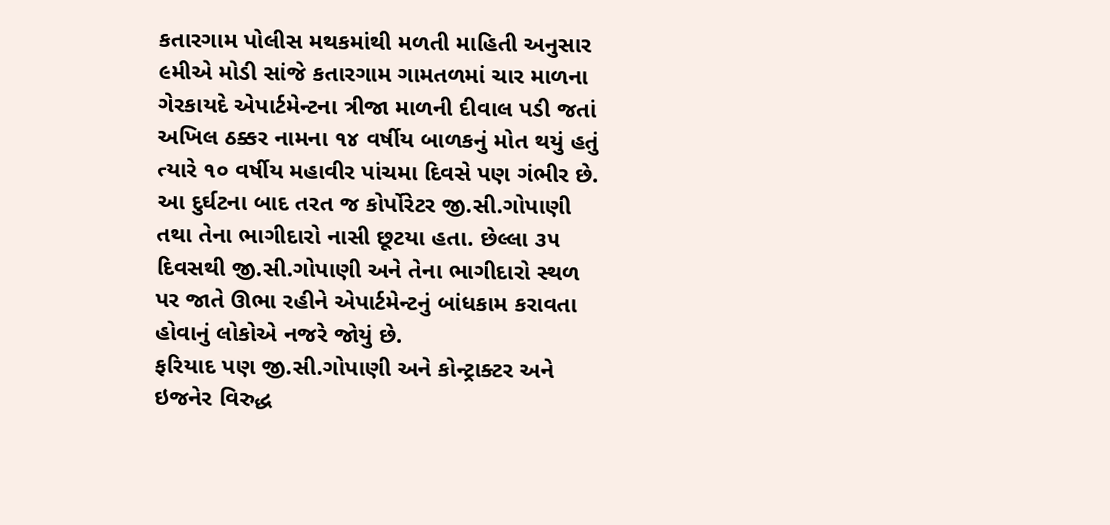કતારગામ પોલીસ મથકમાંથી મળતી માહિતી અનુસાર ૯મીએ મોડી સાંજે કતારગામ ગામતળમાં ચાર માળના ગેરકાયદે એપાર્ટમેન્ટના ત્રીજા માળની દીવાલ પડી જતાં અખિલ ઠક્કર નામના ૧૪ વર્ષીય બાળકનું મોત થયું હતું ત્યારે ૧૦ વર્ષીય મહાવીર પાંચમા દિવસે પણ ગંભીર છે. આ દુર્ઘટના બાદ તરત જ કોર્પોરેટર જી.સી.ગોપાણી તથા તેના ભાગીદારો નાસી છૂટયા હતા. છેલ્લા ૩૫ દિવસથી જી.સી.ગોપાણી અને તેના ભાગીદારો સ્થળ પર જાતે ઊભા રહીને એપાર્ટમેન્ટનું બાંધકામ કરાવતા હોવાનું લોકોએ નજરે જોયું છે.
ફરિયાદ પણ જી.સી.ગોપાણી અને કોન્ટ્રાક્ટર અને ઇજનેર વિરુદ્ધ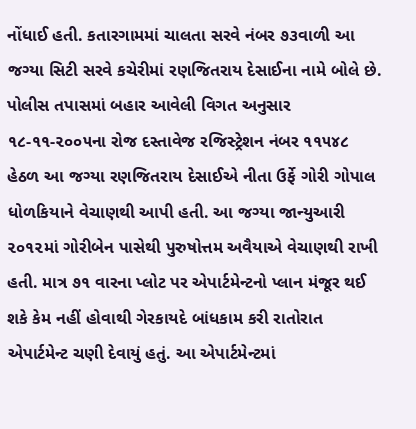નોંધાઈ હતી. કતારગામમાં ચાલતા સરવે નંબર ૭૩વાળી આ જગ્યા સિટી સરવે કચેરીમાં રણજિતરાય દેસાઈના નામે બોલે છે. પોલીસ તપાસમાં બહાર આવેલી વિગત અનુસાર ૧૮-૧૧-૨૦૦૫ના રોજ દસ્તાવેજ રજિસ્ટ્રેશન નંબર ૧૧૫૪૮ હેઠળ આ જગ્યા રણજિતરાય દેસાઈએ નીતા ઉર્ફે ગોરી ગોપાલ ધોળકિયાને વેચાણથી આપી હતી. આ જગ્યા જાન્યુઆરી ૨૦૧૨માં ગોરીબેન પાસેથી પુરુષોત્તમ અવૈયાએ વેચાણથી રાખી હતી. માત્ર ૭૧ વારના પ્લોટ પર એપાર્ટમેન્ટનો પ્લાન મંજૂર થઈ શકે કેમ નહીં હોવાથી ગેરકાયદે બાંધકામ કરી રાતોરાત એપાર્ટમેન્ટ ચણી દેવાયું હતું. આ એપાર્ટમેન્ટમાં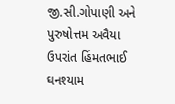જી.સી.ગોપાણી અને પુરુષોત્તમ અવૈયા ઉપરાંત હિંમતભાઈ ઘનશ્યામ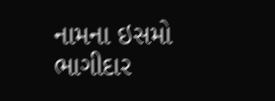નામના ઇસમો ભાગીદાર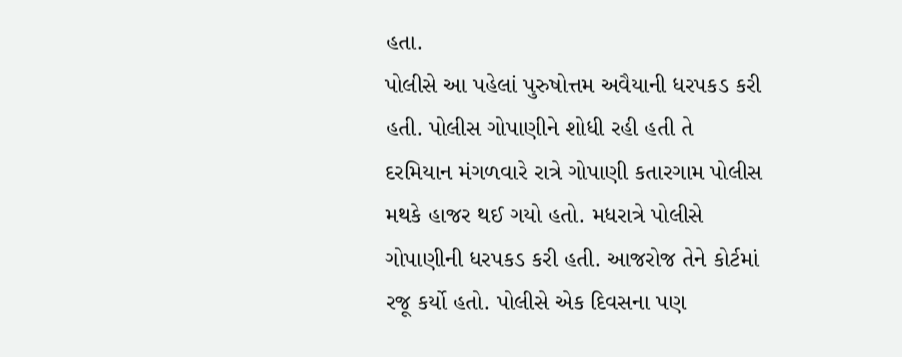હતા.
પોલીસે આ પહેલાં પુરુષોત્તમ અવૈયાની ધરપકડ કરી હતી. પોલીસ ગોપાણીને શોધી રહી હતી તે દરમિયાન મંગળવારે રાત્રે ગોપાણી કતારગામ પોલીસ મથકે હાજર થઈ ગયો હતો. મધરાત્રે પોલીસે ગોપાણીની ધરપકડ કરી હતી. આજરોજ તેને કોર્ટમાં રજૂ કર્યો હતો. પોલીસે એક દિવસના પણ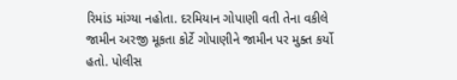રિમાંડ માંગ્યા નહોતા. દરમિયાન ગોપાણી વતી તેના વકીલે જામીન અરજી મૂકતા કોર્ટે ગોપાણીને જામીન પર મુક્ત કર્યો હતો. પોલીસ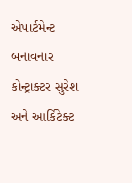એપાર્ટમેન્ટ બનાવનાર કોન્ટ્રાક્ટર સુરેશ અને આર્કિટેક્ટ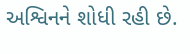અશ્વિનને શોધી રહી છે.